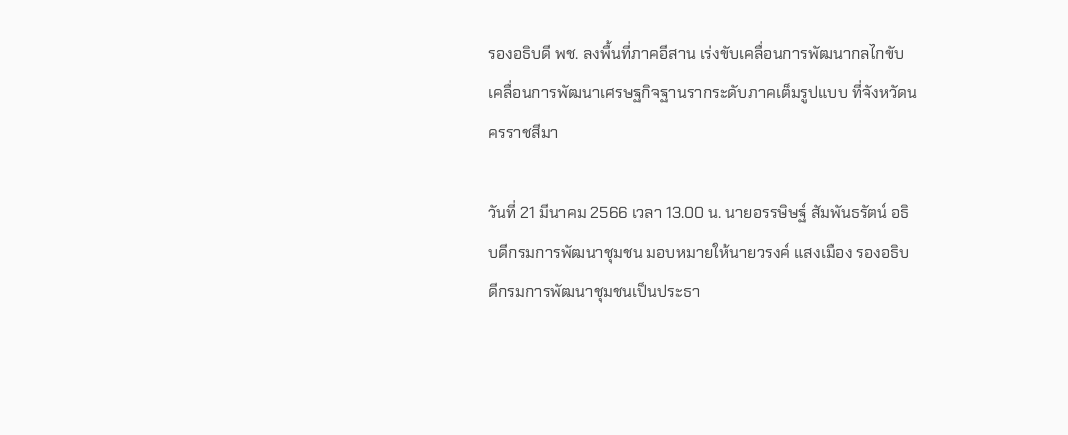รองอธิบดี พช. ลงพื้นที่ภาคอีสาน เร่งขับเคลื่อนการพัฒนากลไกขับเคลื่อนการพัฒนาเศรษฐกิจฐานรากระดับภาคเต็มรูปแบบ ที่จังหวัดนครราชสีมา

วันที่ 21 มีนาคม 2566 เวลา 13.00 น. นายอรรษิษฐ์ สัมพันธรัตน์ อธิบดีกรมการพัฒนาชุมชน มอบหมายให้นายวรงค์ แสงเมือง รองอธิบดีกรมการพัฒนาชุมชนเป็นประธา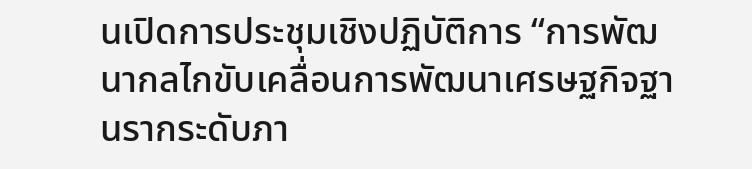นเปิดการประชุมเชิงปฏิบัติการ “การพัฒนากลไกขับเคลื่อนการพัฒนาเศรษฐกิจฐานรากระดับภา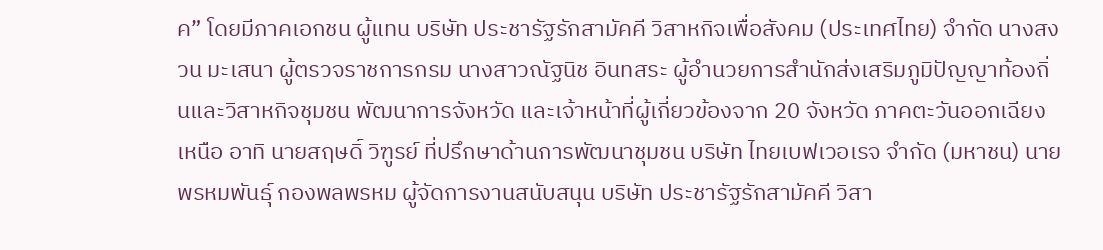ค” โดยมีภาคเอกชน ผู้แทน บริษัท ประชารัฐรักสามัคคี วิสาหกิจเพื่อสังคม (ประเทศไทย) จำกัด นางสงวน มะเสนา ผู้ตรวจราชการกรม นางสาวณัฐนิช อินทสระ ผู้อำนวยการสำนักส่งเสริมภูมิปัญญาท้องถิ่นและวิสาหกิจชุมชน พัฒนาการจังหวัด และเจ้าหน้าที่ผู้เกี่ยวข้องจาก 20 จังหวัด ภาคตะวันออกเฉียงเหนือ อาทิ นายสฤษดิ์ วิฑูรย์ ที่ปรึกษาด้านการพัฒนาชุมชน บริษัท ไทยเบฟเวอเรจ จำกัด (มหาชน) นายพรหมพันธุ์ กองพลพรหม ผู้จัดการงานสนับสนุน บริษัท ประชารัฐรักสามัคคี วิสา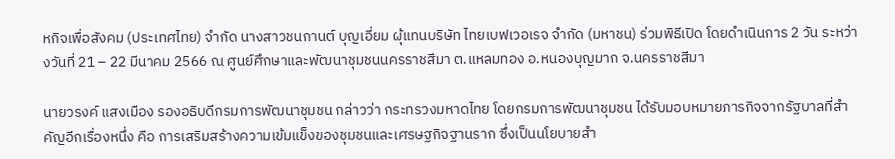หกิจเพื่อสังคม (ประเทศไทย) จำกัด นางสาวชนกานต์ บุญเอี่ยม ผุ้แทนบริษัท ไทยเบฟเวอเรจ จำกัด (มหาชน) ร่วมพิธีเปิด โดยดำเนินการ 2 วัน ระหว่างวันที่ 21 – 22 มีนาคม 2566 ณ ศูนย์ศึกษาและพัฒนาชุมชนนครราชสีมา ต.แหลมทอง อ.หนองบุญมาก จ.นครราชสีมา

นายวรงค์ แสงเมือง รองอธิบดีกรมการพัฒนาชุมชน กล่าวว่า กระทรวงมหาดไทย โดยกรมการพัฒนาชุมชน ได้รับมอบหมายภารกิจจากรัฐบาลที่สำคัญอีกเรื่องหนึ่ง คือ การเสริมสร้างความเข้มแข็งของชุมชนและเศรษฐกิจฐานราก ซึ่งเป็นนโยบายสำ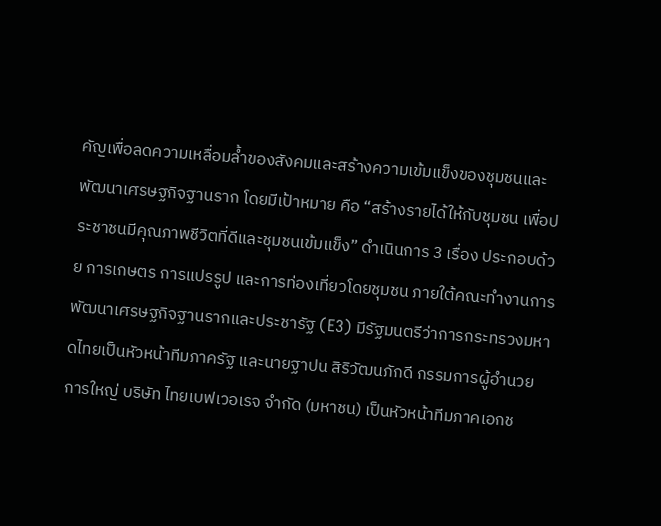คัญเพื่อลดความเหลื่อมล้ำของสังคมและสร้างความเข้มแข็งของชุมชนและพัฒนาเศรษฐกิจฐานราก โดยมีเป้าหมาย คือ “สร้างรายได้ให้กับชุมชน เพื่อประชาชนมีคุณภาพชีวิตที่ดีและชุมชนเข้มแข็ง” ดำเนินการ 3 เรื่อง ประกอบด้วย การเกษตร การแปรรูป และการท่องเที่ยวโดยชุมชน ภายใต้คณะทำงานการพัฒนาเศรษฐกิจฐานรากและประชารัฐ (E3) มีรัฐมนตรีว่าการกระทรวงมหาดไทยเป็นหัวหน้าทีมภาครัฐ และนายฐาปน สิริวัฒนภักดี กรรมการผู้อำนวยการใหญ่ บริษัท ไทยเบฟเวอเรจ จำกัด (มหาชน) เป็นหัวหน้าทีมภาคเอกช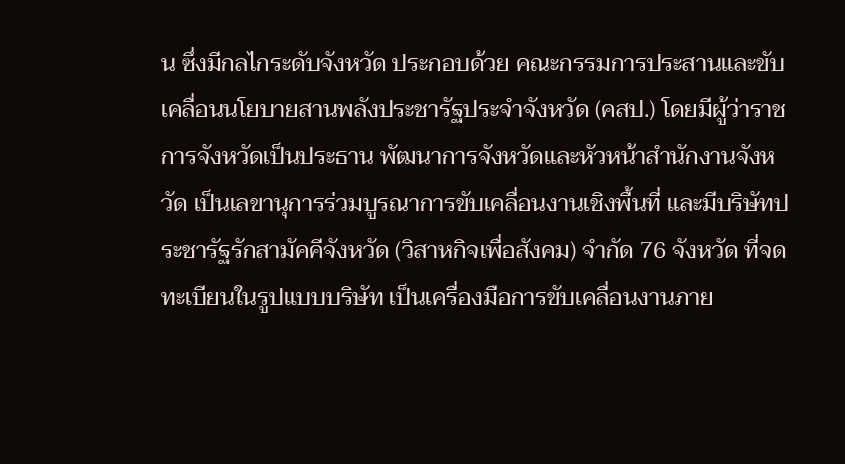น ซึ่งมีกลไกระดับจังหวัด ประกอบด้วย คณะกรรมการประสานและขับเคลื่อนนโยบายสานพลังประชารัฐประจำจังหวัด (คสป.) โดยมีผู้ว่าราชการจังหวัดเป็นประธาน พัฒนาการจังหวัดและหัวหน้าสำนักงานจังหวัด เป็นเลขานุการร่วมบูรณาการขับเคลื่อนงานเชิงพื้นที่ และมีบริษัทประชารัฐรักสามัคคีจังหวัด (วิสาหกิจเพื่อสังคม) จำกัด 76 จังหวัด ที่จดทะเบียนในรูปแบบบริษัท เป็นเครื่องมือการขับเคลื่อนงานภาย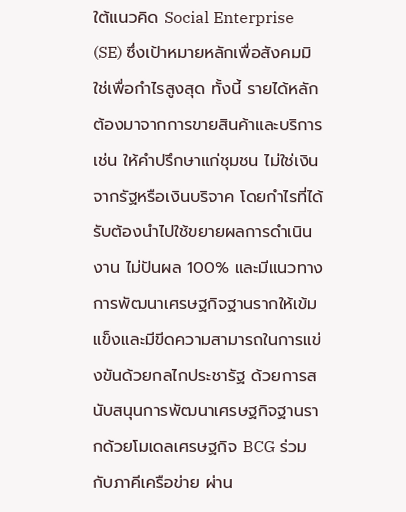ใต้แนวคิด Social Enterprise (SE) ซึ่งเป้าหมายหลักเพื่อสังคมมิใช่เพื่อกำไรสูงสุด ทั้งนี้ รายได้หลักต้องมาจากการขายสินค้าและบริการ เช่น ให้คำปรึกษาแก่ชุมชน ไม่ใช่เงินจากรัฐหรือเงินบริจาค โดยกำไรที่ได้รับต้องนำไปใช้ขยายผลการดำเนินงาน ไม่ปันผล 100% และมีแนวทางการพัฒนาเศรษฐกิจฐานรากให้เข้มแข็งและมีขีดความสามารถในการแข่งขันด้วยกลไกประชารัฐ ด้วยการสนับสนุนการพัฒนาเศรษฐกิจฐานรากด้วยโมเดลเศรษฐกิจ BCG ร่วมกับภาคีเครือข่าย ผ่าน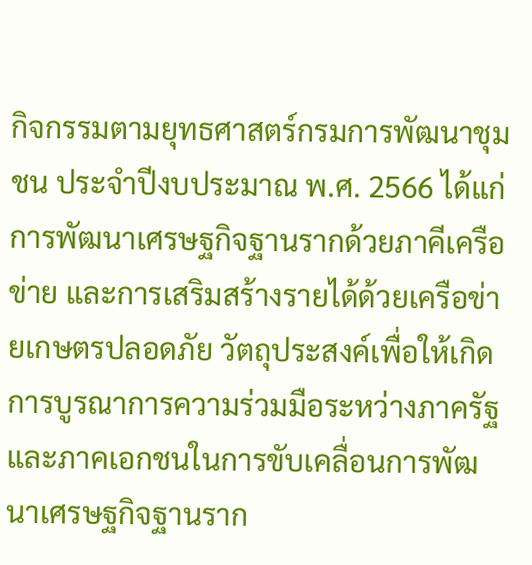กิจกรรมตามยุทธศาสตร์กรมการพัฒนาชุมชน ประจำปีงบประมาณ พ.ศ. 2566 ได้แก่ การพัฒนาเศรษฐกิจฐานรากด้วยภาคีเครือข่าย และการเสริมสร้างรายได้ด้วยเครือข่ายเกษตรปลอดภัย วัตถุประสงค์เพื่อให้เกิดการบูรณาการความร่วมมือระหว่างภาครัฐและภาคเอกชนในการขับเคลื่อนการพัฒนาเศรษฐกิจฐานราก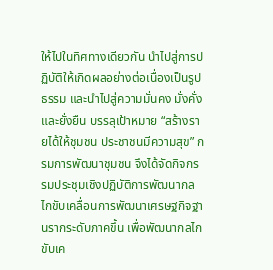ให้ไปในทิศทางเดียวกัน นำไปสู่การปฏิบัติให้เกิดผลอย่างต่อเนื่องเป็นรูปธรรม และนำไปสู่ความมั่นคง มั่งคั่ง และยั่งยืน บรรลุเป้าหมาย “สร้างรายได้ให้ชุมชน ประชาชนมีความสุข” กรมการพัฒนาชุมชน จึงได้จัดกิจกรรมประชุมเชิงปฏิบัติการพัฒนากลไกขับเคลื่อนการพัฒนาเศรษฐกิจฐานรากระดับภาคขึ้น เพื่อพัฒนากลไกขับเค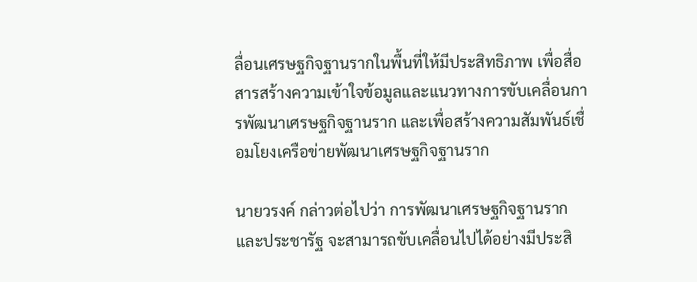ลื่อนเศรษฐกิจฐานรากในพื้นที่ให้มีประสิทธิภาพ เพื่อสื่อสารสร้างความเข้าใจข้อมูลและแนวทางการขับเคลื่อนการพัฒนาเศรษฐกิจฐานราก และเพื่อสร้างความสัมพันธ์เชื่อมโยงเครือข่ายพัฒนาเศรษฐกิจฐานราก

นายวรงค์ กล่าวต่อไปว่า การพัฒนาเศรษฐกิจฐานรากและประชารัฐ จะสามารถขับเคลื่อนไปได้อย่างมีประสิ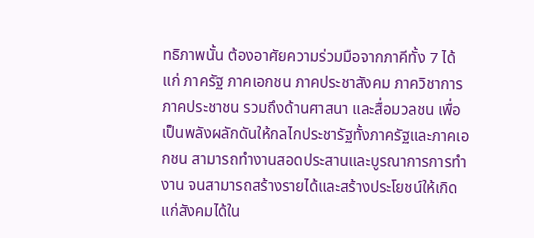ทธิภาพนั้น ต้องอาศัยความร่วมมือจากภาคีทั้ง 7 ได้แก่ ภาครัฐ ภาคเอกชน ภาคประชาสังคม ภาควิชาการ ภาคประชาชน รวมถึงด้านศาสนา และสื่อมวลชน เพื่อเป็นพลังผลักดันให้กลไกประชารัฐทั้งภาครัฐและภาคเอกชน สามารถทำงานสอดประสานและบูรณาการการทำงาน จนสามารถสร้างรายได้และสร้างประโยชน์ให้เกิดแก่สังคมได้ใน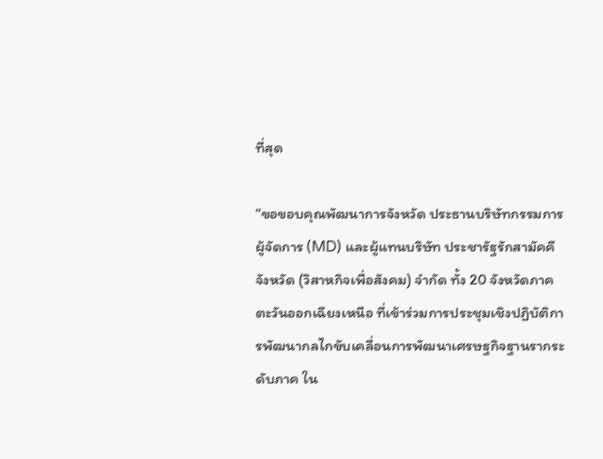ที่สุด

“ขอขอบคุณพัฒนาการจังหวัด ประธานบริษัทกรรมการผู้จัดการ (MD) และผู้แทนบริษัท ประชารัฐรักสามัคคีจังหวัด (วิสาหกิจเพื่อสังคม) จำกัด ทั้ง 20 จังหวัดภาคตะวันออกเฉียงเหนือ ที่เข้าร่วมการประชุมเชิงปฏิบัติการพัฒนากลไกขับเคลื่อนการพัฒนาเศรษฐกิจฐานรากระดับภาค ใน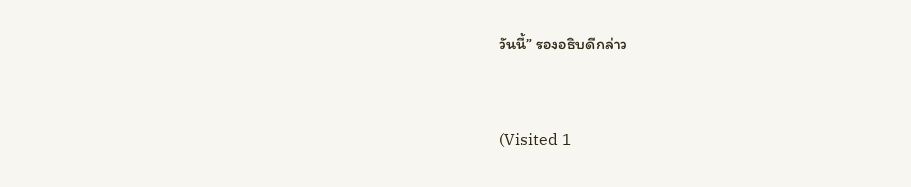วันนี้” รองอธิบดีกล่าว



(Visited 1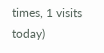times, 1 visits today)